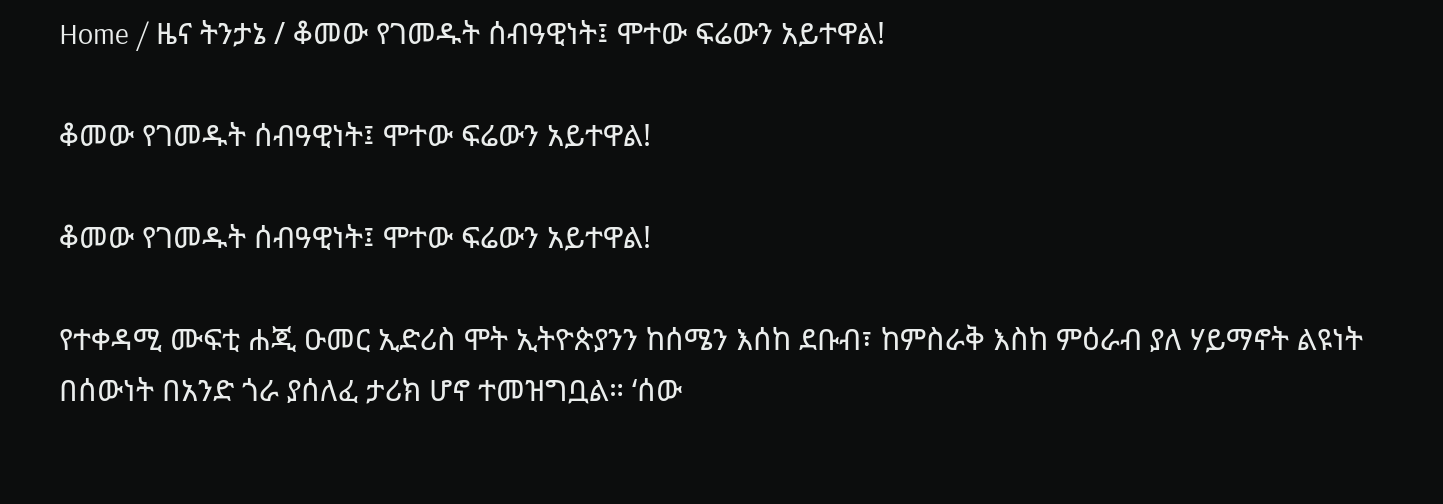Home / ዜና ትንታኔ / ቆመው የገመዱት ሰብዓዊነት፤ ሞተው ፍሬውን አይተዋል!

ቆመው የገመዱት ሰብዓዊነት፤ ሞተው ፍሬውን አይተዋል!

ቆመው የገመዱት ሰብዓዊነት፤ ሞተው ፍሬውን አይተዋል!

የተቀዳሚ ሙፍቲ ሐጂ ዑመር ኢድሪስ ሞት ኢትዮጵያንን ከሰሜን እሰከ ደቡብ፣ ከምስራቅ እስከ ምዕራብ ያለ ሃይማኖት ልዩነት በሰውነት በአንድ ጎራ ያሰለፈ ታሪክ ሆኖ ተመዝግቧል። ‘ሰው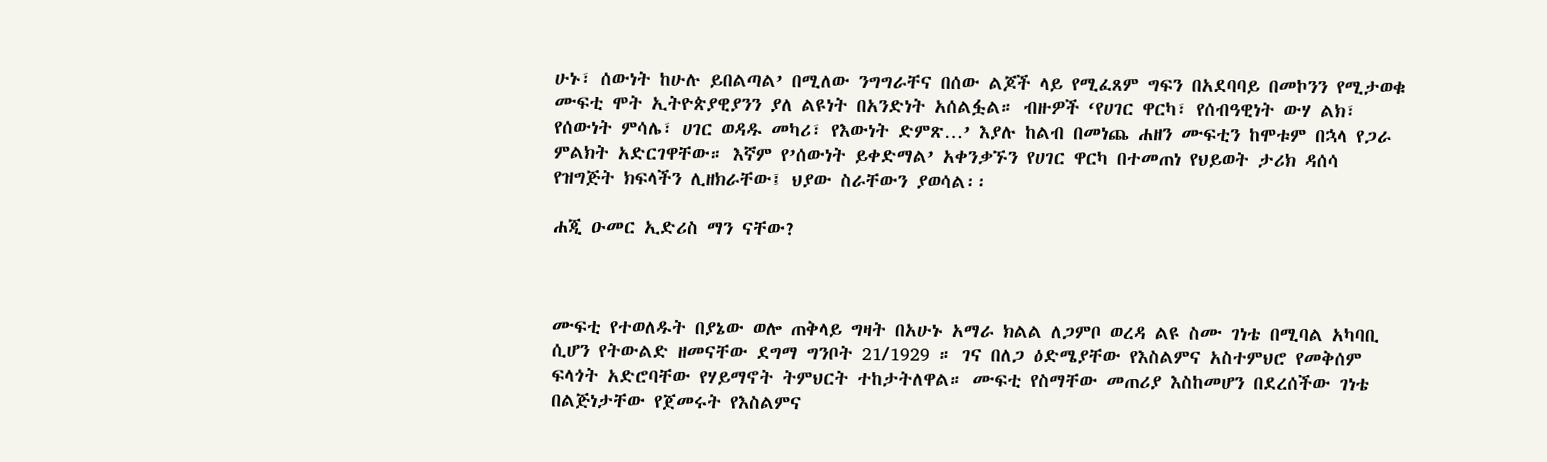ሁኑ፣ ሰውነት ከሁሉ ይበልጣል’ በሚለው ንግግራቸና በሰው ልጆች ላይ የሚፈጸም ግፍን በአደባባይ በመኮንን የሚታወቁ ሙፍቲ ሞት ኢትዮጵያዊያንን ያለ ልዩነት በአንድነት አሰልፏል። ብዙዎች ‘የሀገር ዋርካ፣ የሰብዓዊነት ውሃ ልክ፣ የሰውነት ምሳሌ፣ ሀገር ወዳዱ መካሪ፣ የእውነት ድምጽ…’ እያሉ ከልብ በመነጨ ሐዘን ሙፍቲን ከሞቱም በኋላ የጋራ ምልክት አድርገዋቸው። እኛም የ’ሰውነት ይቀድማል’ አቀንቃኙን የሀገር ዋርካ በተመጠነ የህይወት ታሪክ ዳሰሳ የዝግጅት ክፍላችን ሊዘክራቸው፤ ህያው ስራቸውን ያወሳል፡፡

ሐጂ ዑመር ኢድሪስ ማን ናቸው?



ሙፍቲ የተወለዱት በያኔው ወሎ ጠቅላይ ግዛት በአሁኑ አማራ ክልል ለጋምቦ ወረዳ ልዩ ስሙ ገነቴ በሚባል አካባቢ ሲሆን የትውልድ ዘመናቸው ደግማ ግንቦት 21/1929 ። ገና በለጋ ዕድሜያቸው የእስልምና አስተምህሮ የመቅሰም ፍላጎት አድሮባቸው የሃይማኖት ትምህርት ተከታትለዋል። ሙፍቲ የስማቸው መጠሪያ እስከመሆን በደረሰችው ገነቴ በልጅነታቸው የጀመሩት የእስልምና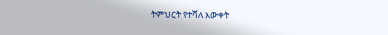ትምህርት የተሻለ እውቀት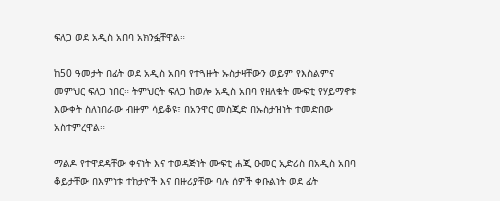ፍለጋ ወደ አዲስ አበባ አክንፏቸዋል።

ከ50 ዓመታት በፊት ወደ አዲስ አበባ የተጓዙት ኡስታዛቸውን ወይም የእስልምና መምህር ፍለጋ ነበር። ትምህርት ፍለጋ ከወሎ አዲስ አበባ የዘለቁት ሙፍቲ የሃይማኖቱ እውቀት ስለነበራው ብዙም ሳይቆዩ፣ በአንዋር መስጂድ በኡስታዝነት ተመድበው አስተምረዋል።

ማልዶ የተዋደዳቸው ቀናነት እና ተወዳጅነት ሙፍቲ ሐጂ ዑመር ኢድሪስ በአዲስ አበባ ቆይታቸው በእምነቱ ተከታዮች እና በዙሪያቸው ባሉ ሰዎች ቀቡልነት ወደ ፊት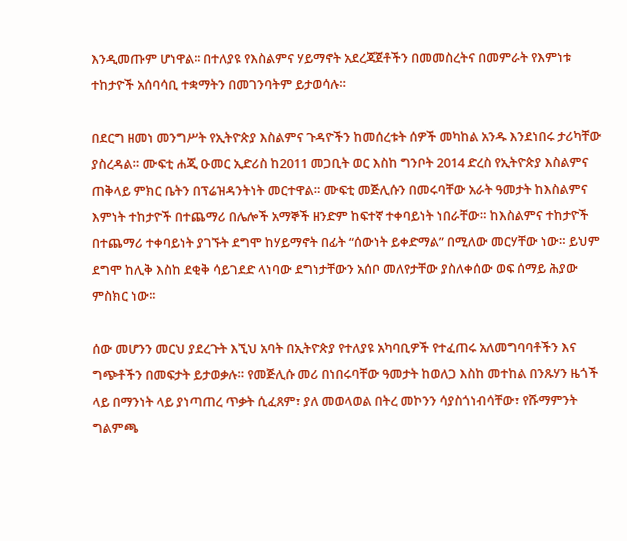እንዲመጡም ሆነዋል፡፡ በተለያዩ የእስልምና ሃይማኖት አደረጃጀቶችን በመመስረትና በመምራት የእምነቱ ተከታዮች አሰባሳቢ ተቋማትን በመገንባትም ይታወሳሉ።

በደርግ ዘመነ መንግሥት የኢትዮጵያ እስልምና ጉዳዮችን ከመሰረቱት ሰዎች መካከል አንዱ እንደነበሩ ታሪካቸው ያስረዳል። ሙፍቲ ሐጂ ዑመር ኢድሪስ ከ2011 መጋቢት ወር እስከ ግንቦት 2014 ድረስ የኢትዮጵያ እስልምና ጠቅላይ ምክር ቤትን በፕሬዝዳንትነት መርተዋል። ሙፍቲ መጅሊሱን በመሩባቸው አራት ዓመታት ከእስልምና እምነት ተከታዮች በተጨማሪ በሌሎች አማኞች ዘንድም ከፍተኛ ተቀባይነት ነበራቸው። ከእስልምና ተከታዮች በተጨማሪ ተቀባይነት ያገኙት ደግሞ ከሃይማኖት በፊት “ሰውነት ይቀድማል” በሚለው መርሃቸው ነው። ይህም ደግሞ ከሊቅ እስከ ደቂቅ ሳይገደድ ላነባው ደግነታቸውን አሰቦ መለየታቸው ያስለቀሰው ወፍ ሰማይ ሕያው ምስክር ነው፡፡

ሰው መሆንን መርህ ያደረጉት እኚህ አባት በኢትዮጵያ የተለያዩ አካባቢዎች የተፈጠሩ አለመግባባቶችን እና ግጭቶችን በመፍታት ይታወቃሉ። የመጅሊሱ መሪ በነበሩባቸው ዓመታት ከወለጋ እስከ መተከል በንጹሃን ዜጎች ላይ በማንነት ላይ ያነጣጠረ ጥቃት ሲፈጸም፣ ያለ መወላወል በትረ መኮንን ሳያስጎነብሳቸው፣ የሹማምንት ግልምጫ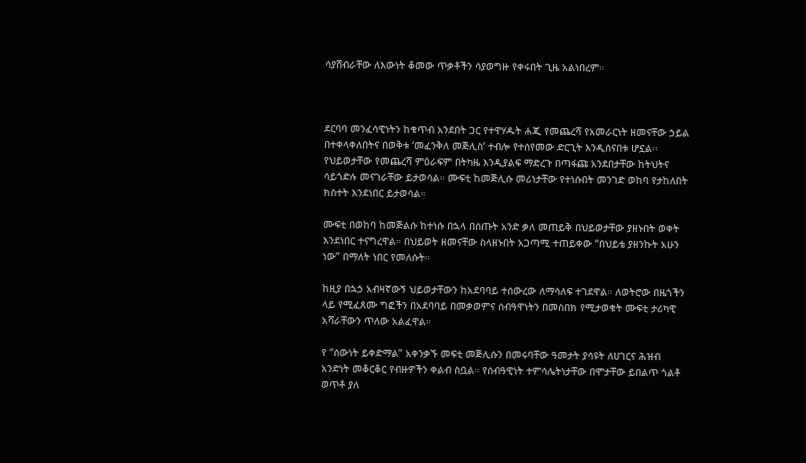ሳያሸብራቸው ለእውነት ቆመው ጥቃቶችን ሳያወግዙ የቀሩበት ጊዜ አልነበረም።



ደርባባ መንፈሳዊነትን ከቁጥብ አንደበት ጋር የተዋሃዱት ሐጂ የመጨረሻ የአመራርነት ዘመናቸው ኃይል በተቀላቀለበትና በወቅቱ ‘መፈንቅለ መጅሊስ’ ተብሎ የተሰየመው ድርጊት እንዲሰናበቱ ሆኗል፡፡ የህይወታቸው የመጨረሻ ምዕራፍም በትካዜ እንዲያልፍ ማድረጉ በጣፋጩ አንደበታቸው ከትህትና ሳይጎድሉ መናገራቸው ይታወሳል። ሙፍቲ ከመጅሊሱ መሪነታቸው የተነሱበት መንገድ ወከባ የታከለበት ክስተት እንደነበር ይታወሳል።

ሙፍቲ በወከባ ከመጅልሱ ከተነሱ በኋላ በሰጡት አንድ ቃለ መጠይቅ በህይወታቸው ያዘኑበት ወቀት እንደነበር ተናግረዋል። በህይወት ዘመናቸው ስላዘኑበት አጋጣሚ ተጠይቀው “በህይቴ ያዘንኩት አሁን ነው” በማለት ነበር የመለሱት።

ከዚያ በኋኃ አብዛኛውኝ ህይወታቸውን ከአደባባይ ተሰውረው ለማሳለፍ ተገደዋል። ለወትሮው በዜጎችን ላይ የሚፈጸሙ ግፎችን በአደባባይ በመቃወምና ሰብዓዋነትን በመስበክ የሚታወቁት ሙፍቲ ታሪካዊ አሻራቸውን ጥለው አልፈዋል።

የ “ሰውነት ይቀድማል” አቀንቃኙ መፍቲ መጅሊሱን በመሩባቸው ዓመታት ያሳዩት ለሀገርና ሕዝብ አንድነት መቆርቆር የብዙዎችን ቀልብ ስቧል። የሰብዓዊነት ተምሳሌትነታቸው በሞታቸው ይበልጥ ጎልቶ ወጥቶ ያለ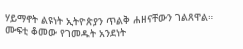ሃይማኖት ልዩነት ኢትዮጵያን ጥልቅ ሐዘናቸውን ገልጸዋል። ሙፍቲ ቆመው የገመዱት አንደነት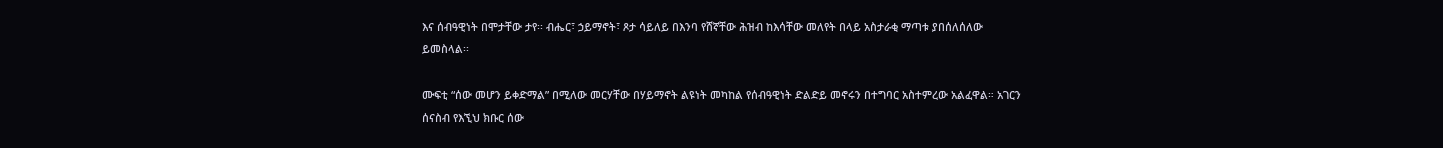እና ሰብዓዊነት በሞታቸው ታየ፡፡ ብሔር፣ ኃይማኖት፣ ጾታ ሳይለይ በእንባ የሸኛቸው ሕዝብ ከእሳቸው መለየት በላይ አስታራቂ ማጣቱ ያበሰለሰለው ይመስላል፡፡

ሙፍቲ “ሰው መሆን ይቀድማል” በሚለው መርሃቸው በሃይማኖት ልዩነት መካከል የሰብዓዊነት ድልድይ መኖሩን በተግባር አስተምረው አልፈዋል። አገርን ሰናስብ የእኚህ ክቡር ሰው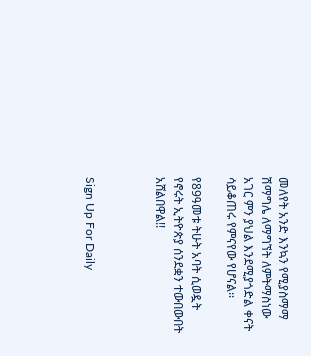መለየት አንድ እንኳን የሚያስማማ ሽማግሌ ለማግኘት ለምትማስነው አገር ምን ያህል እንደሚያጎድል ቀናት ሳይቆጠሩ የምናየው የሆናል፡፡

የ89ዓመቱ ትሁት አባት ሲወዷት የኖሩት ኢትዮጵያ ሰንደቋን ተውበውበት አሸልበዋል!!



Sign Up For Daily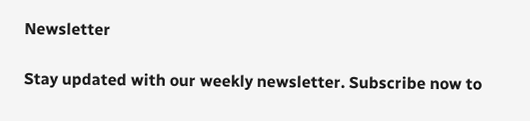Newsletter

Stay updated with our weekly newsletter. Subscribe now to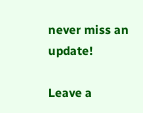never miss an update!

Leave a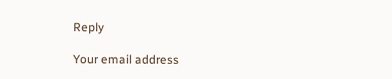Reply

Your email address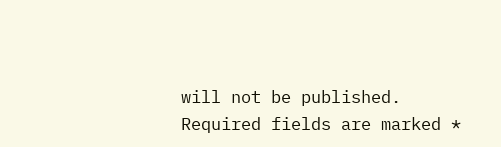will not be published. Required fields are marked *